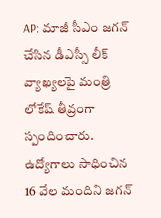AP: మాజీ సీఎం జగన్ చేసిన డీఎస్సీ లీక్ వ్యాఖ్యలపై మంత్రి లోకేష్ తీవ్రంగా స్పందించారు. ఉద్యోగాలు సాధించిన 16 వేల మందిని జగన్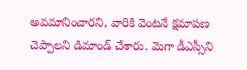అవమానించారని, వారికి వెంటనే క్షమాపణ చెప్పాలని డిమాండ్ చేశారు. మెగా డీఎస్సీని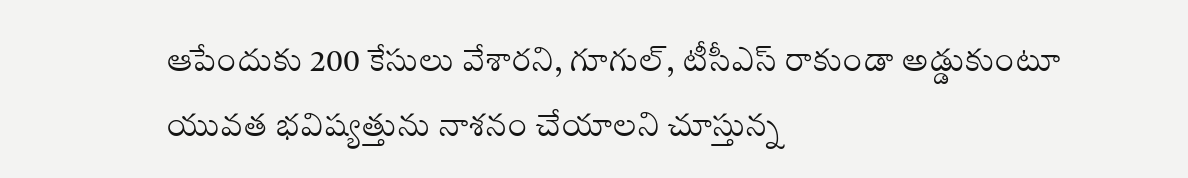ఆపేందుకు 200 కేసులు వేశారని, గూగుల్, టీసీఎస్ రాకుండా అడ్డుకుంటూ యువత భవిష్యత్తును నాశనం చేయాలని చూస్తున్న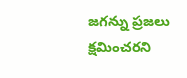జగన్ను ప్రజలు క్షమించరని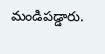మండిపడ్డారు.